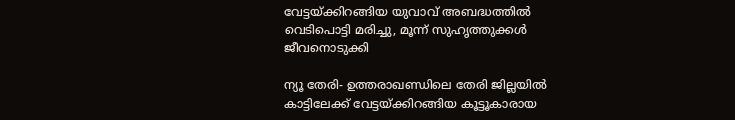വേട്ടയ്ക്കിറങ്ങിയ യുവാവ് അബദ്ധത്തില്‍ വെടിപൊട്ടി മരിച്ചു, മൂന്ന് സുഹൃത്തുക്കള്‍ ജീവനൊടുക്കി

ന്യൂ തേരി- ഉത്തരാഖണ്ഡിലെ തേരി ജില്ലയില്‍ കാട്ടിലേക്ക് വേട്ടയ്ക്കിറങ്ങിയ കൂട്ടൂകാരായ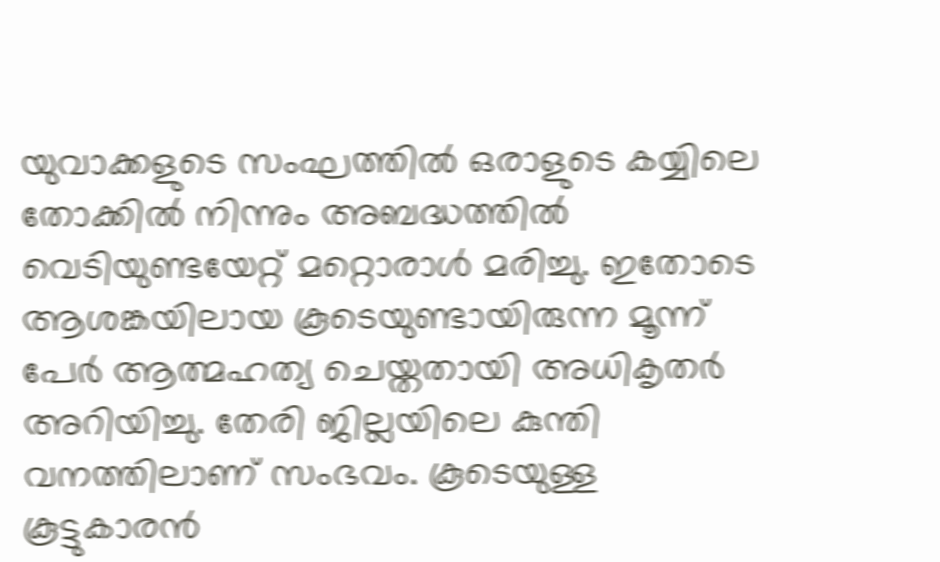യുവാക്കളുടെ സംഘത്തില്‍ ഒരാളുടെ കയ്യിലെ തോക്കില്‍ നിന്നും അബദ്ധത്തില്‍ വെടിയുണ്ടയേറ്റ് മറ്റൊരാള്‍ മരിച്ചു. ഇതോടെ ആശങ്കയിലായ കൂടെയുണ്ടായിരുന്ന മൂന്ന് പേർ ആത്മഹത്യ ചെയ്തതായി അധികൃതര്‍ അറിയിച്ചു. തേരി ജില്ലയിലെ കുന്തി വനത്തിലാണ് സംഭവം. കൂടെയുള്ള കൂട്ടുകാരൻ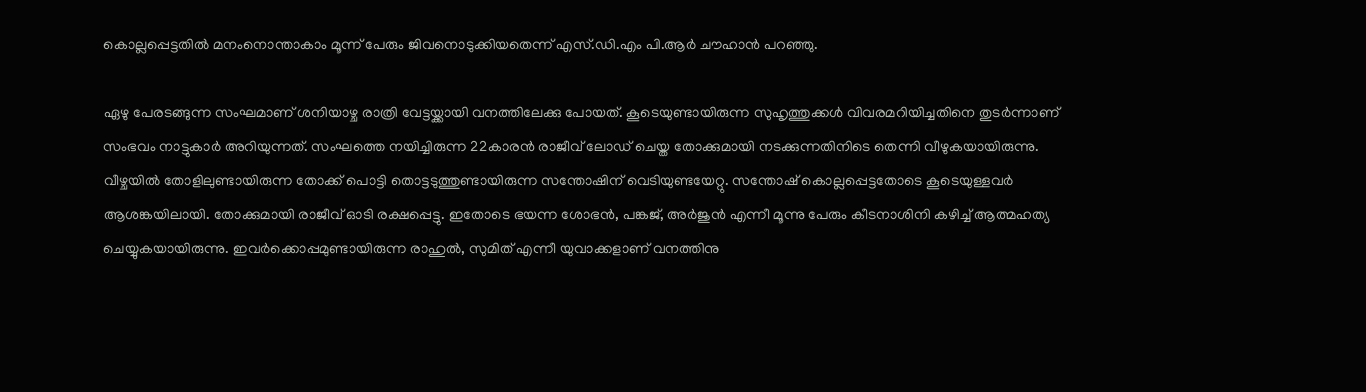കൊല്ലപ്പെട്ടതിൽ മനംനൊന്താകാം മൂന്ന് പേരും ജിവനൊടുക്കിയതെന്ന് എസ്.ഡി.എം പി.ആര്‍ ചൗഹാന്‍ പറഞ്ഞു.

ഏഴു പേരടങ്ങുന്ന സംഘമാണ് ശനിയാഴ്ച രാത്രി വേട്ടയ്ക്കായി വനത്തിലേക്കു പോയത്. കൂടെയുണ്ടായിരുന്ന സുഹൃത്തുക്കള്‍ വിവരമറിയിച്ചതിനെ തുടര്‍ന്നാണ് സംഭവം നാട്ടുകാര്‍ അറിയുന്നത്. സംഘത്തെ നയിച്ചിരുന്ന 22കാരന്‍ രാജീവ് ലോഡ് ചെയ്ത തോക്കുമായി നടക്കുന്നതിനിടെ തെന്നി വീഴുകയായിരുന്നു. വീഴ്ചയില്‍ തോളിലുണ്ടായിരുന്ന തോക്ക് പൊട്ടി തൊട്ടടുത്തുണ്ടായിരുന്ന സന്തോഷിന് വെടിയുണ്ടയേറ്റു. സന്തോഷ് കൊല്ലപ്പെട്ടതോടെ കൂടെയുള്ളവര്‍ ആശങ്കയിലായി. തോക്കുമായി രാജീവ് ഓടി രക്ഷപ്പെട്ടു. ഇതോടെ ഭയന്ന ശോഭന്‍, പങ്കജ്, അര്‍ജുന്‍ എന്നീ മൂന്നു പേരും കീടനാശിനി കഴിച്ച് ആത്മഹത്യ ചെയ്യുകയായിരുന്നു. ഇവര്‍ക്കൊപ്പമുണ്ടായിരുന്ന രാഹുല്‍, സുമിത് എന്നീ യുവാക്കളാണ് വനത്തിനു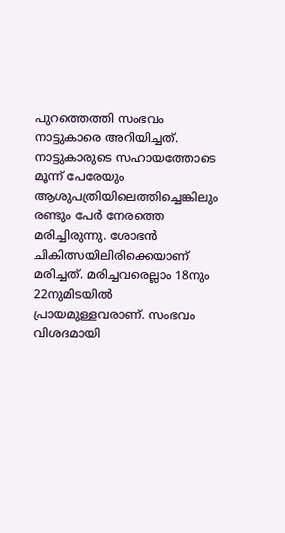പുറത്തെത്തി സംഭവം നാട്ടുകാരെ അറിയിച്ചത്. നാട്ടുകാരുടെ സഹായത്തോടെ മൂന്ന് പേരേയും ആശുപത്രിയിലെത്തിച്ചെങ്കിലും രണ്ടും പേര്‍ നേരത്തെ മരിച്ചിരുന്നു. ശോഭന്‍ ചികിത്സയിലിരിക്കെയാണ് മരിച്ചത്. മരിച്ചവരെല്ലാം 18നും 22നുമിടയില്‍ പ്രായമുള്ളവരാണ്. സംഭവം വിശദമായി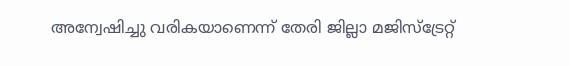അന്വേഷിച്ചു വരികയാണെന്ന് തേരി ജില്ലാ മജിസ്‌ട്രേറ്റ്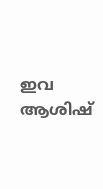ഇവ ആശിഷ്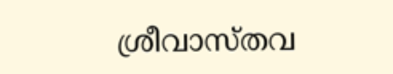ശ്രീവാസ്തവ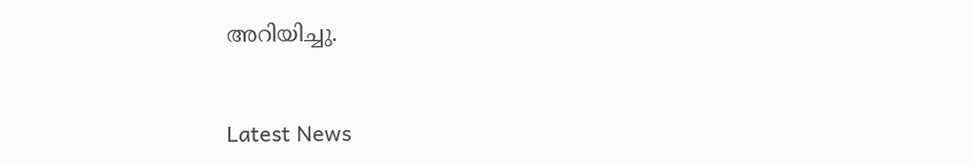അറിയിച്ചു.


Latest News